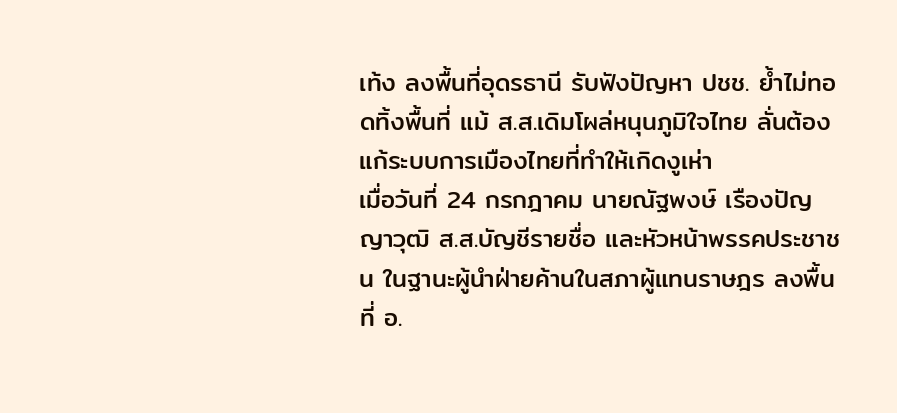เท้ง ลงพื้นที่อุดรธานี รับฟังปัญหา ปชช. ย้ำไม่ทอดทิ้งพื้นที่ แม้ ส.ส.เดิมโผล่หนุนภูมิใจไทย ลั่นต้องแก้ระบบการเมืองไทยที่ทำให้เกิดงูเห่า
เมื่อวันที่ 24 กรกฎาคม นายณัฐพงษ์ เรืองปัญญาวุฒิ ส.ส.บัญชีรายชื่อ และหัวหน้าพรรคประชาชน ในฐานะผู้นำฝ่ายค้านในสภาผู้แทนราษฎร ลงพื้นที่ อ.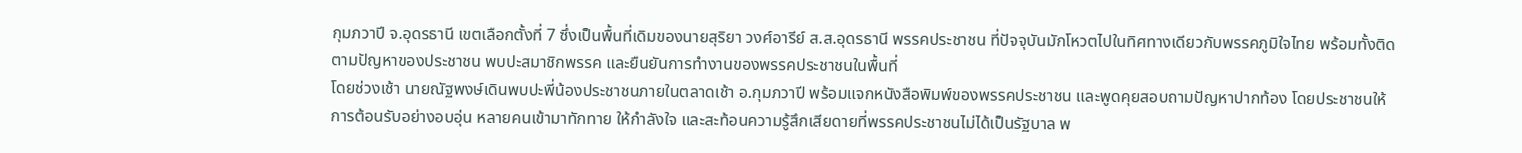กุมภวาปี จ.อุดรธานี เขตเลือกตั้งที่ 7 ซึ่งเป็นพื้นที่เดิมของนายสุริยา วงศ์อารีย์ ส.ส.อุดรธานี พรรคประชาชน ที่ปัจจุบันมักโหวตไปในทิศทางเดียวกับพรรคภูมิใจไทย พร้อมทั้งติดตามปัญหาของประชาชน พบปะสมาชิกพรรค และยืนยันการทำงานของพรรคประชาชนในพื้นที่
โดยช่วงเช้า นายณัฐพงษ์เดินพบปะพี่น้องประชาชนภายในตลาดเช้า อ.กุมภวาปี พร้อมแจกหนังสือพิมพ์ของพรรคประชาชน และพูดคุยสอบถามปัญหาปากท้อง โดยประชาชนให้การต้อนรับอย่างอบอุ่น หลายคนเข้ามาทักทาย ให้กำลังใจ และสะท้อนความรู้สึกเสียดายที่พรรคประชาชนไม่ได้เป็นรัฐบาล พ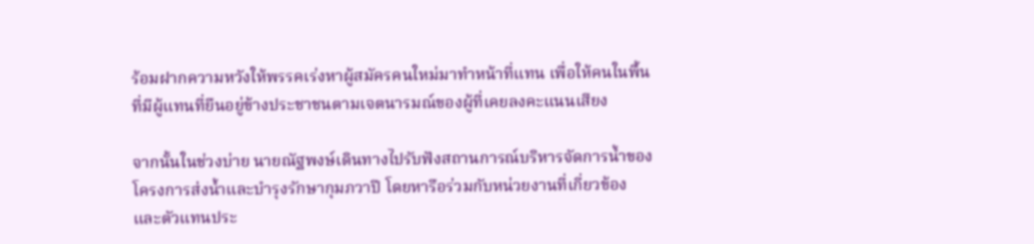ร้อมฝากความหวังให้พรรคเร่งหาผู้สมัครคนใหม่มาทำหน้าที่แทน เพื่อให้คนในพื้นที่มีผู้แทนที่ยืนอยู่ข้างประชาชนตามเจตนารมณ์ของผู้ที่เคยลงคะแนนเสียง

จากนั้นในช่วงบ่าย นายณัฐพงษ์เดินทางไปรับฟังสถานการณ์บริหารจัดการน้ำของโครงการส่งน้ำและบำรุงรักษากุมภวาปี โดยหารือร่วมกับหน่วยงานที่เกี่ยวข้องและตัวแทนประ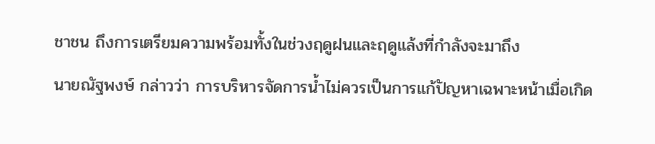ชาชน ถึงการเตรียมความพร้อมทั้งในช่วงฤดูฝนและฤดูแล้งที่กำลังจะมาถึง
นายณัฐพงษ์ กล่าวว่า การบริหารจัดการน้ำไม่ควรเป็นการแก้ปัญหาเฉพาะหน้าเมื่อเกิด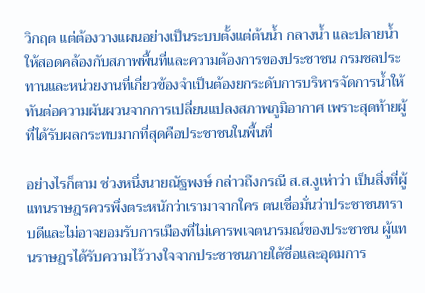วิกฤต แต่ต้องวางแผนอย่างเป็นระบบตั้งแต่ต้นน้ำ กลางน้ำ และปลายน้ำ ให้สอดคล้องกับสภาพพื้นที่และความต้องการของประชาชน กรมชลประทานและหน่วยงานที่เกี่ยวข้องจำเป็นต้องยกระดับการบริหารจัดการน้ำให้ทันต่อความผันผวนจากการเปลี่ยนแปลงสภาพภูมิอากาศ เพราะสุดท้ายผู้ที่ได้รับผลกระทบมากที่สุดคือประชาชนในพื้นที่

อย่างไรก็ตาม ช่วงหนึ่งนายณัฐพงษ์ กล่าวถึงกรณี ส.ส.งูเห่าว่า เป็นสิ่งที่ผู้แทนราษฎรควรพึ่งตระหนักว่าเรามาจากใคร ตนเชื่อมั่นว่าประชาชนทราบดีและไม่อาจยอมรับการเมืองที่ไม่เคารพเจตนารมณ์ของประชาชน ผู้แทนราษฎรได้รับความไว้วางใจจากประชาชนภายใต้ชื่อและอุดมการ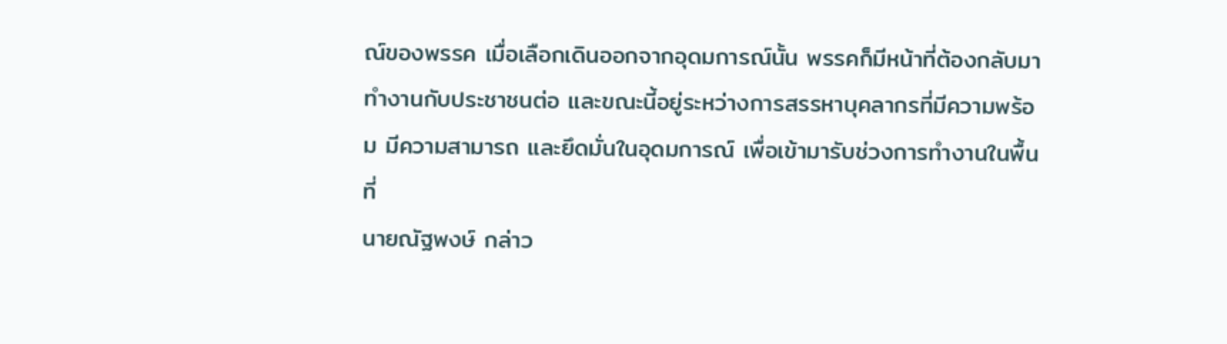ณ์ของพรรค เมื่อเลือกเดินออกจากอุดมการณ์นั้น พรรคก็มีหน้าที่ต้องกลับมาทำงานกับประชาชนต่อ และขณะนี้อยู่ระหว่างการสรรหาบุคลากรที่มีความพร้อม มีความสามารถ และยึดมั่นในอุดมการณ์ เพื่อเข้ามารับช่วงการทำงานในพื้นที่
นายณัฐพงษ์ กล่าว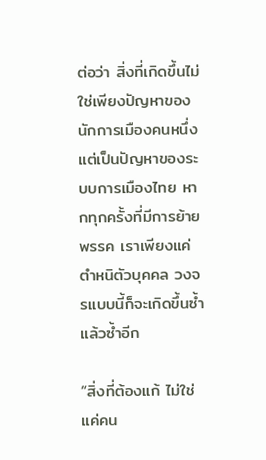ต่อว่า สิ่งที่เกิดขึ้นไม่ใช่เพียงปัญหาของนักการเมืองคนหนึ่ง แต่เป็นปัญหาของระบบการเมืองไทย หากทุกครั้งที่มีการย้ายพรรค เราเพียงแค่ตำหนิตัวบุคคล วงจรแบบนี้ก็จะเกิดขึ้นซ้ำแล้วซ้ำอีก

“สิ่งที่ต้องแก้ ไม่ใช่แค่คน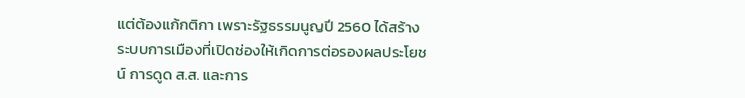แต่ต้องแก้กติกา เพราะรัฐธรรมนูญปี 2560 ได้สร้างระบบการเมืองที่เปิดช่องให้เกิดการต่อรองผลประโยชน์ การดูด ส.ส. และการ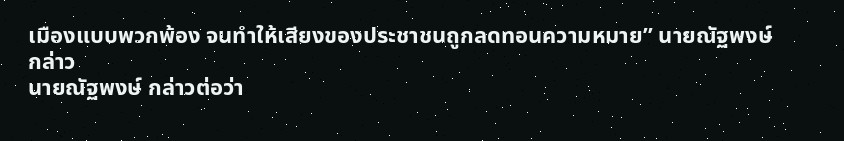เมืองแบบพวกพ้อง จนทำให้เสียงของประชาชนถูกลดทอนความหมาย” นายณัฐพงษ์ กล่าว
นายณัฐพงษ์ กล่าวต่อว่า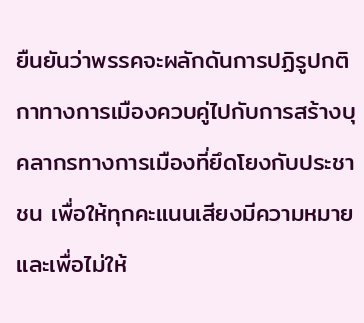ยืนยันว่าพรรคจะผลักดันการปฏิรูปกติกาทางการเมืองควบคู่ไปกับการสร้างบุคลากรทางการเมืองที่ยึดโยงกับประชาชน เพื่อให้ทุกคะแนนเสียงมีความหมาย และเพื่อไม่ให้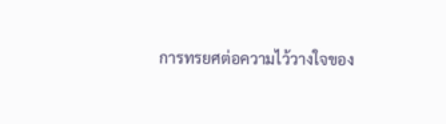การทรยศต่อความไว้วางใจของ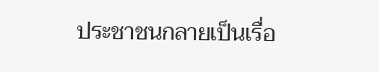ประชาชนกลายเป็นเรื่อ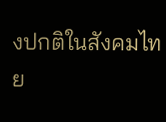งปกติในสังคมไทย